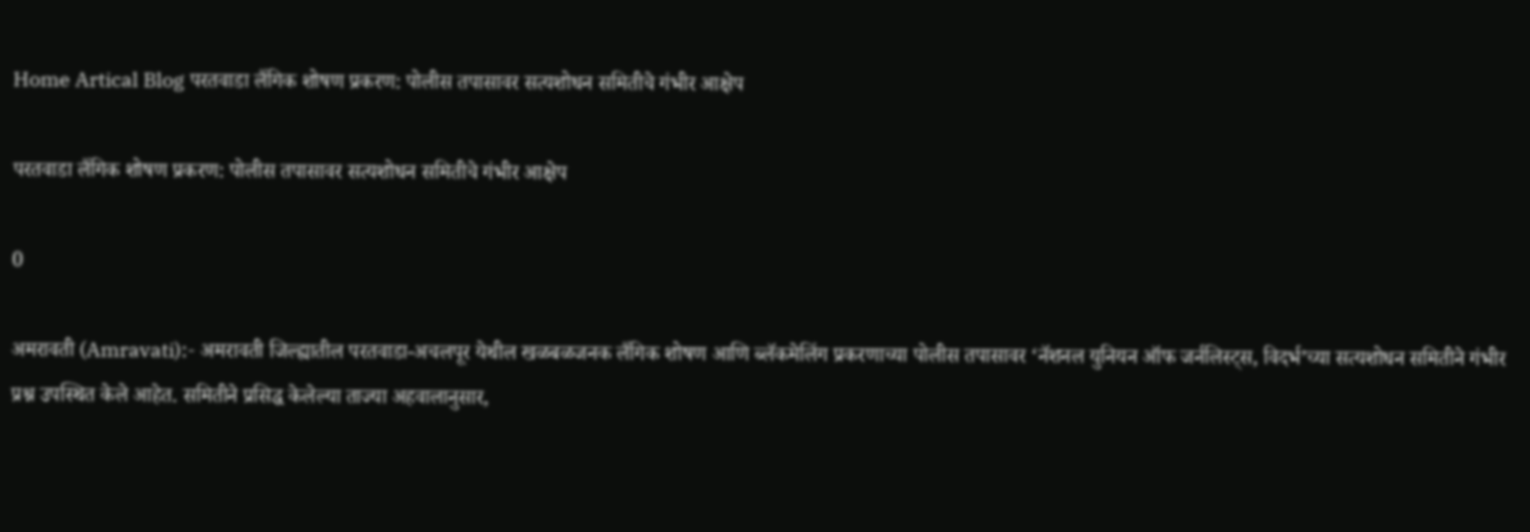Home Artical Blog परतवाडा लैंगिक शोषण प्रकरण: पोलीस तपासावर सत्यशोधन समितीचे गंभीर आक्षेप

परतवाडा लैंगिक शोषण प्रकरण: पोलीस तपासावर सत्यशोधन समितीचे गंभीर आक्षेप

0

अमरावती (Amravati):- अमरावती जिल्ह्यातील परतवाडा-अचलपूर येथील खळबळजनक लैंगिक शोषण आणि ब्लॅकमेलिंग प्रकरणाच्या पोलीस तपासावर ‘नॅशनल युनियन ऑफ जर्नलिस्ट्स, विदर्भ’च्या सत्यशोधन समितीने गंभीर प्रश्न उपस्थित केले आहेत. समितीने प्रसिद्ध केलेल्या ताज्या अहवालानुसार,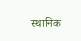स्थानिक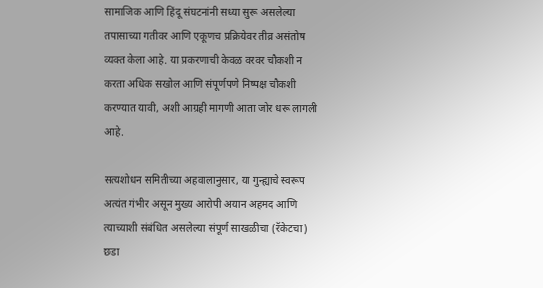सामाजिक आणि हिंदू संघटनांनी सध्या सुरू असलेल्या तपासाच्या गतीवर आणि एकूणच प्रक्रियेवर तीव्र असंतोष व्यक्त केला आहे. या प्रकरणाची केवळ वरवर चौकशी न करता अधिक सखोल आणि संपूर्णपणे निष्पक्ष चौकशी करण्यात यावी, अशी आग्रही मागणी आता जोर धरू लागली आहे.

सत्यशोधन समितीच्या अहवालानुसार, या गुन्ह्याचे स्वरूप अत्यंत गंभीर असून मुख्य आरोपी अयान अहमद आणि त्याच्याशी संबंधित असलेल्या संपूर्ण साखळीचा (रॅकेटचा) छडा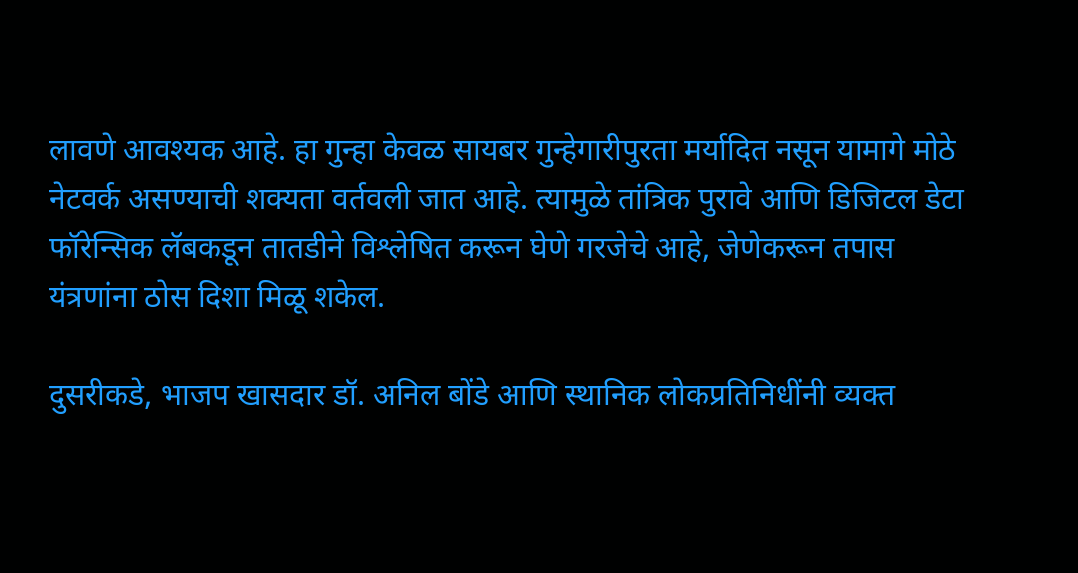लावणे आवश्यक आहे. हा गुन्हा केवळ सायबर गुन्हेगारीपुरता मर्यादित नसून यामागे मोठे नेटवर्क असण्याची शक्यता वर्तवली जात आहे. त्यामुळे तांत्रिक पुरावे आणि डिजिटल डेटा फॉरेन्सिक लॅबकडून तातडीने विश्लेषित करून घेणे गरजेचे आहे, जेणेकरून तपास यंत्रणांना ठोस दिशा मिळू शकेल.

दुसरीकडे, भाजप खासदार डॉ. अनिल बोंडे आणि स्थानिक लोकप्रतिनिधींनी व्यक्त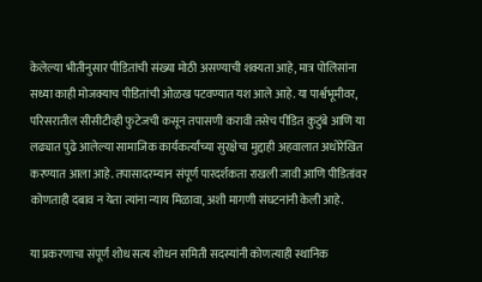केलेल्या भीतीनुसार पीडितांची संख्या मोठी असण्याची शक्यता आहे, मात्र पोलिसांना सध्या काही मोजक्याच पीडितांची ओळख पटवण्यात यश आले आहे. या पार्श्वभूमीवर, परिसरातील सीसीटीव्ही फुटेजची कसून तपासणी करावी तसेच पीडित कुटुंबे आणि या लढ्यात पुढे आलेल्या सामाजिक कार्यकर्त्यांच्या सुरक्षेचा मुद्दाही अहवालात अधोरेखित करण्यात आला आहे. तपासादरम्यान संपूर्ण पारदर्शकता राखली जावी आणि पीडितांवर कोणताही दबाव न येता त्यांना न्याय मिळावा, अशी मागणी संघटनांनी केली आहे.

या प्रकरणाचा संपूर्ण शोध सत्य शोधन समिती सदस्यांनी कोणत्याही स्थानिक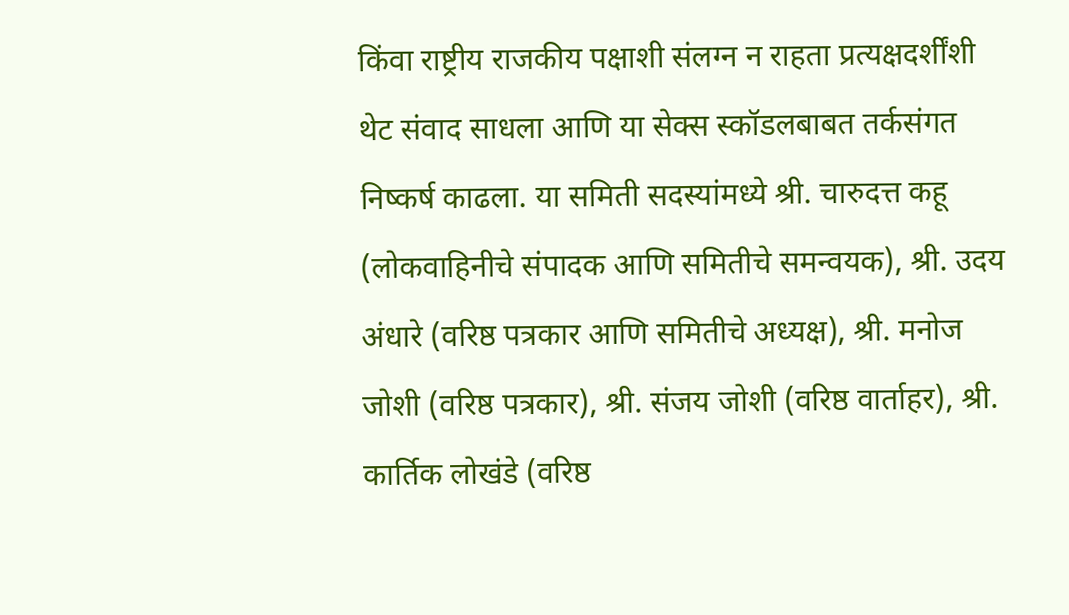किंवा राष्ट्रीय राजकीय पक्षाशी संलग्न न राहता प्रत्यक्षदर्शींशी थेट संवाद साधला आणि या सेक्स स्कॉडलबाबत तर्कसंगत निष्कर्ष काढला. या समिती सदस्यांमध्ये श्री. चारुदत्त कहू (लोकवाहिनीचे संपादक आणि समितीचे समन्वयक), श्री. उदय अंधारे (वरिष्ठ पत्रकार आणि समितीचे अध्यक्ष), श्री. मनोज जोशी (वरिष्ठ पत्रकार), श्री. संजय जोशी (वरिष्ठ वार्ताहर), श्री. कार्तिक लोखंडे (वरिष्ठ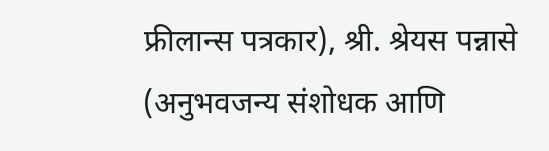फ्रीलान्स पत्रकार), श्री. श्रेयस पन्नासे (अनुभवजन्य संशोधक आणि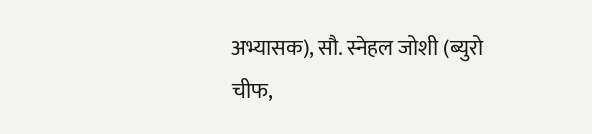अभ्यासक), सौ. स्नेहल जोशी (ब्युरो चीफ,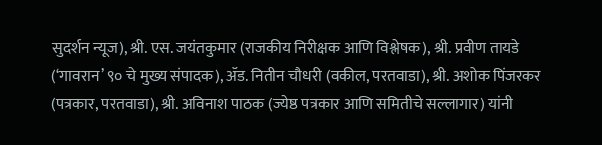सुदर्शन न्यूज), श्री. एस. जयंतकुमार (राजकीय निरीक्षक आणि विश्लेषक), श्री. प्रवीण तायडे (‘गावरान’ ९० चे मुख्य संपादक), ॲड. नितीन चौधरी (वकील, परतवाडा), श्री. अशोक पिंजरकर (पत्रकार, परतवाडा), श्री. अविनाश पाठक (ज्येष्ठ पत्रकार आणि समितीचे सल्लागार) यांनी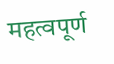महत्वपूर्ण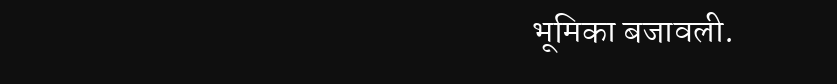भूमिका बजावली.